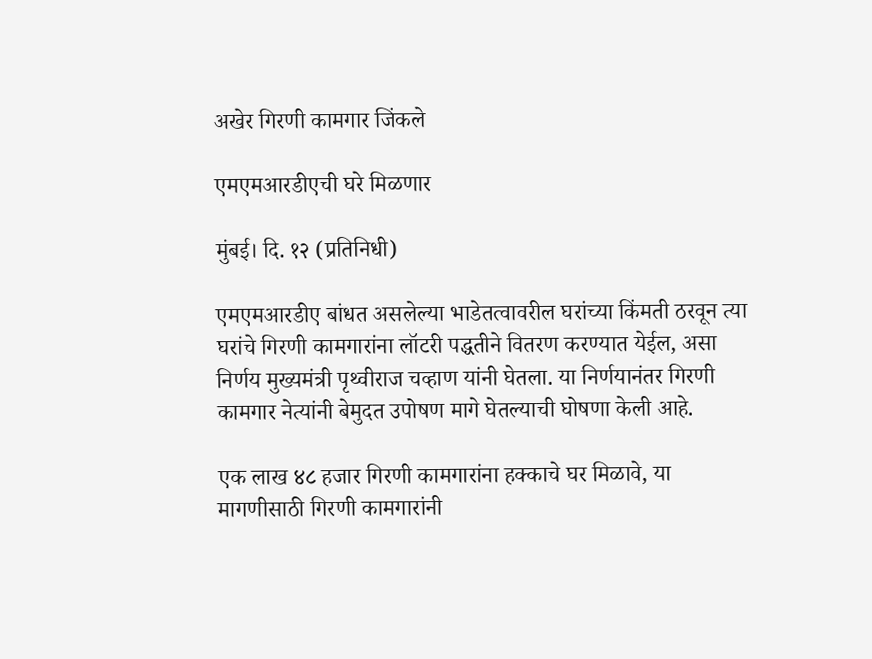अखेर गिरणी कामगार जिंकले

एमएमआरडीएची घरे मिळणार

मुंबई। दि. १२ (प्रतिनिधी)

एमएमआरडीए बांधत असलेल्या भाडेतत्वावरील घरांच्या किंमती ठरवून त्या घरांचे गिरणी कामगारांना लॉटरी पद्धतीने वितरण करण्यात येईल, असा निर्णय मुख्यमंत्री पृथ्वीराज चव्हाण यांनी घेतला. या निर्णयानंतर गिरणी कामगार नेत्यांनी बेमुदत उपोषण मागे घेतल्याची घोषणा केली आहे.

एक लाख ४८ हजार गिरणी कामगारांना हक्काचे घर मिळावे, या मागणीसाठी गिरणी कामगारांनी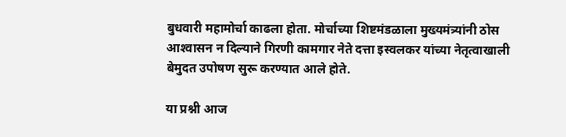बुधवारी महामोर्चा काढला होता. मोर्चाच्या शिष्टमंडळाला मुख्यमंत्र्यांनी ठोस आश्‍वासन न दिल्याने गिरणी कामगार नेते दत्ता इस्वलकर यांच्या नेतृत्वाखाली बेमुदत उपोषण सुरू करण्यात आले होते.

या प्रश्नी आज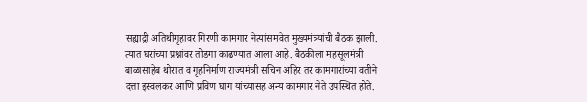सह्याद्री अतिथीगृहावर गिरणी कामगार नेत्यांसमवेत मुख्यमंत्र्यांची बैठक झाली. त्यात घरांच्या प्रश्नांवर तोडगा काढण्यात आला आहे. बैठकीला महसूलमंत्री बाळासाहेब थोरात व गृहनिर्माण राज्यमंत्री सचिन अहिर तर कामगारांच्या वतीने दत्ता इस्वलकर आणि प्रविण घाग यांच्यासह अन्य कामगार नेते उपस्थित होते.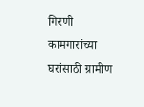गिरणी कामगारांच्या घरांसाठी ग्रामीण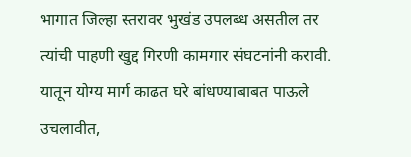भागात जिल्हा स्तरावर भुखंड उपलब्ध असतील तर त्यांची पाहणी खुद्द गिरणी कामगार संघटनांनी करावी. यातून योग्य मार्ग काढत घरे बांधण्याबाबत पाऊले उचलावीत,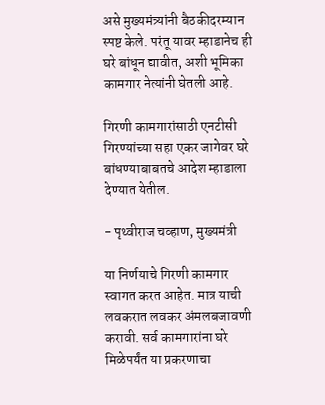असे मुख्यमंत्र्यांनी बैठकीदरम्यान स्पष्ट केले. परंतू यावर म्हाडानेच ही घरे बांधून द्यावीत, अशी भूमिका कामगार नेत्यांनी घेतली आहे.

गिरणी कामगारांसाठी एनटीसी गिरण्यांच्या सहा एकर जागेवर घरे बांधण्याबाबतचे आदेश म्हाडाला देण्यात येतील.

- पृथ्वीराज चव्हाण, मुख्यमंत्री

या निर्णयाचे गिरणी कामगार स्वागत करत आहेत. मात्र याची लवकरात लवकर अंमलबजावणी करावी. सर्व कामगारांना घरे मिळेपर्यंत या प्रकरणाचा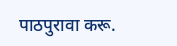पाठपुरावा करू.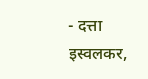- दत्ता इस्वलकर,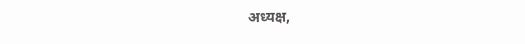अध्यक्ष,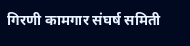गिरणी कामगार संघर्ष समिती